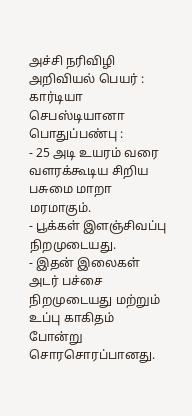அச்சி நரிவிழி
அறிவியல் பெயர் :
கார்டியா செபஸ்டியானா
பொதுப்பண்பு :
- 25 அடி உயரம் வரை வளரக்கூடிய சிறிய பசுமை மாறா மரமாகும்.
- பூக்கள் இளஞ்சிவப்பு நிறமுடையது.
- இதன் இலைகள் அடர் பச்சை நிறமுடையது மற்றும் உப்பு காகிதம் போன்று சொரசொரப்பானது.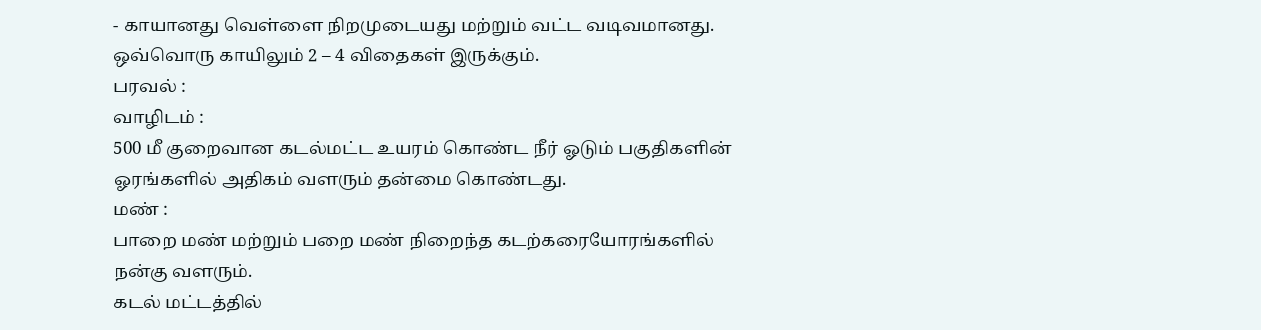- காயானது வெள்ளை நிறமுடையது மற்றும் வட்ட வடிவமானது. ஒவ்வொரு காயிலும் 2 – 4 விதைகள் இருக்கும்.
பரவல் :
வாழிடம் :
500 மீ குறைவான கடல்மட்ட உயரம் கொண்ட நீர் ஓடும் பகுதிகளின் ஓரங்களில் அதிகம் வளரும் தன்மை கொண்டது.
மண் :
பாறை மண் மற்றும் பறை மண் நிறைந்த கடற்கரையோரங்களில் நன்கு வளரும்.
கடல் மட்டத்தில்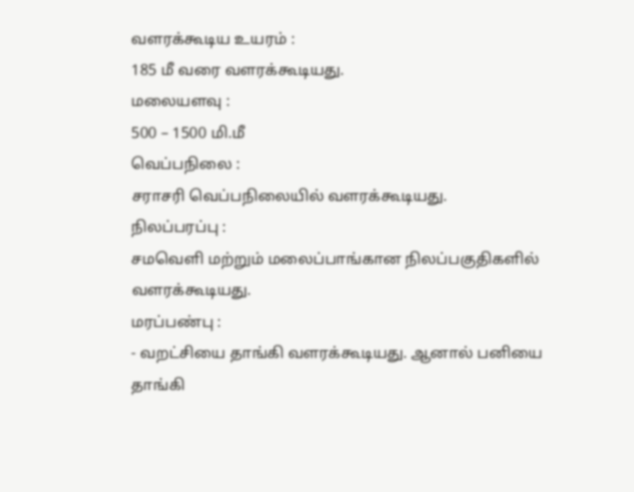வளரக்கூடிய உயரம் :
185 மீ வரை வளரக்கூடியது.
மலையளவு :
500 – 1500 மி.மீ
வெப்பநிலை :
சராசரி வெப்பநிலையில் வளரக்கூடியது.
நிலப்பரப்பு :
சமவெளி மற்றும் மலைப்பாங்கான நிலப்பகுதிகளில் வளரக்கூடியது.
மரப்பண்பு :
- வறட்சியை தாங்கி வளரக்கூடியது. ஆனால் பனியை தாங்கி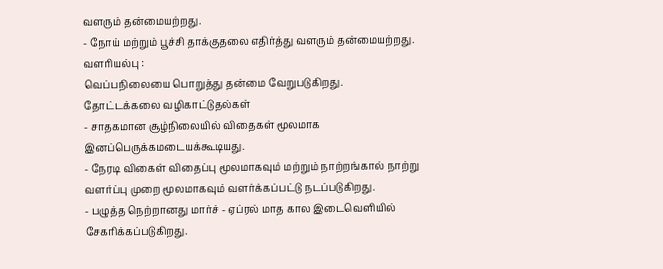வளரும் தன்மையற்றது.
- நோய் மற்றும் பூச்சி தாக்குதலை எதிர்த்து வளரும் தன்மையற்றது.
வளரியல்பு :
வெப்பநிலையை பொறுத்து தன்மை வேறுபடுகிறது.
தோட்டக்கலை வழிகாட்டுதல்கள்
- சாதகமான சூழ்நிலையில் விதைகள் மூலமாக இனப்பெருக்கமடையக்கூடியது.
- நேரடி விகைள் விதைப்பு மூலமாகவும் மற்றும் நாற்றங்கால் நாற்று வளர்ப்பு முறை மூலமாகவும் வளர்க்கப்பட்டு நடப்படுகிறது.
- பழுத்த நெற்றானது மார்ச் - ஏப்ரல் மாத கால இடைவெளியில் சேகரிக்கப்படுகிறது.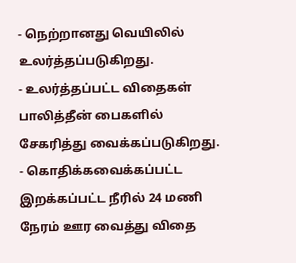- நெற்றானது வெயிலில் உலர்த்தப்படுகிறது.
- உலர்த்தப்பட்ட விதைகள் பாலித்தீன் பைகளில் சேகரித்து வைக்கப்படுகிறது.
- கொதிக்கவைக்கப்பட்ட இறக்கப்பட்ட நீரில் 24 மணி நேரம் ஊர வைத்து விதை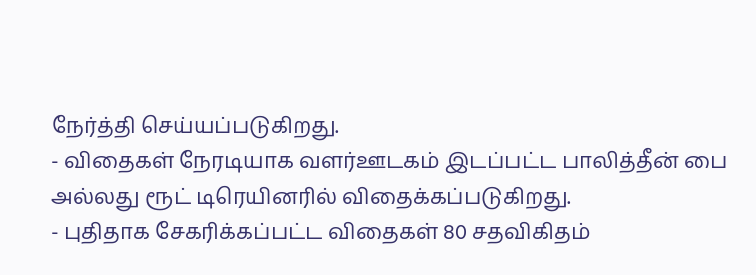நேர்த்தி செய்யப்படுகிறது.
- விதைகள் நேரடியாக வளர்ஊடகம் இடப்பட்ட பாலித்தீன் பை அல்லது ரூட் டிரெயினரில் விதைக்கப்படுகிறது.
- புதிதாக சேகரிக்கப்பட்ட விதைகள் 80 சதவிகிதம்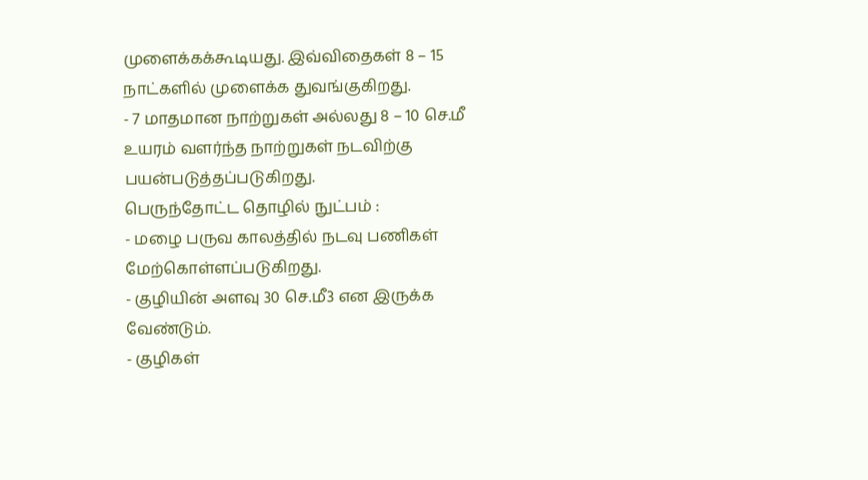முளைக்கக்கூடியது. இவ்விதைகள் 8 – 15 நாட்களில் முளைக்க துவங்குகிறது.
- 7 மாதமான நாற்றுகள் அல்லது 8 – 10 செ.மீ உயரம் வளர்ந்த நாற்றுகள் நடவிற்கு பயன்படுத்தப்படுகிறது.
பெருந்தோட்ட தொழில் நுட்பம் :
- மழை பருவ காலத்தில் நடவு பணிகள் மேற்கொள்ளப்படுகிறது.
- குழியின் அளவு 30 செ.மீ3 என இருக்க வேண்டும்.
- குழிகள்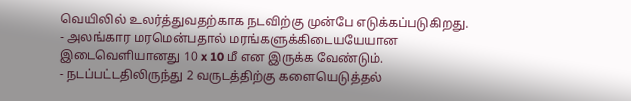வெயிலில் உலர்த்துவதற்காக நடவிற்கு முன்பே எடுக்கப்படுகிறது.
- அலங்கார மரமென்பதால் மரங்களுக்கிடையயேயான இடைவெளியானது 10 x 10 மீ என இருக்க வேண்டும்.
- நடப்பட்டதிலிருந்து 2 வருடத்திற்கு களையெடுத்தல்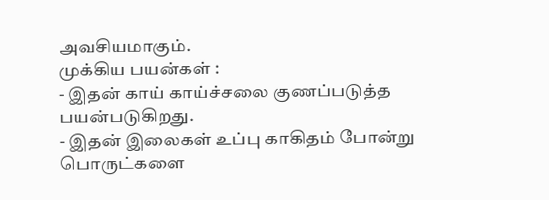அவசியமாகும்.
முக்கிய பயன்கள் :
- இதன் காய் காய்ச்சலை குணப்படுத்த பயன்படுகிறது.
- இதன் இலைகள் உப்பு காகிதம் போன்று பொருட்களை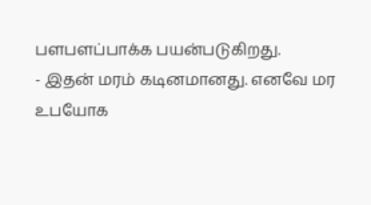பளபளப்பாக்க பயன்படுகிறது.
- இதன் மரம் கடினமானது. எனவே மர உபயோக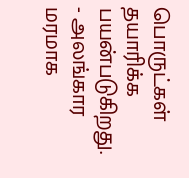பொருட்கள் தயாரிக்க பயன்படுகிறது.
- அலங்கார மரமாக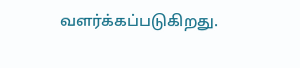வளர்க்கப்படுகிறது.